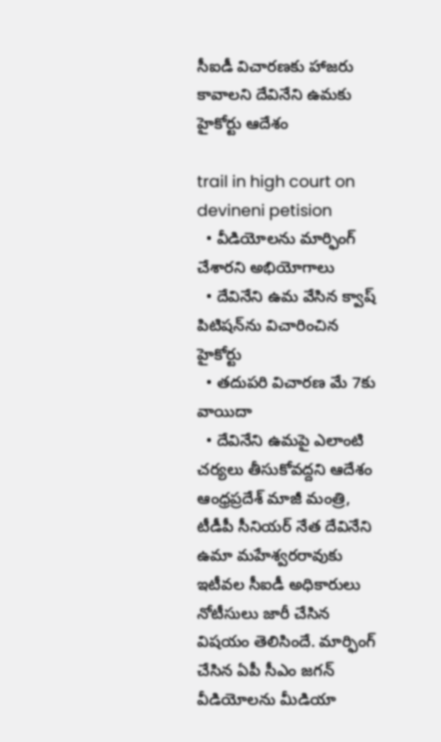సీఐడీ విచార‌ణ‌కు హాజ‌రు కావాల‌ని దేవినేని ఉమ‌కు హైకోర్టు ఆదేశం

trail in high court on devineni petision
  • వీడియోలను మార్ఫింగ్ చేశార‌ని అభియోగాలు
  • దేవినేని ఉమ వేసిన క్వాష్ పిటిష‌న్‌ను విచారించిన‌ హైకోర్టు
  • త‌దుప‌రి విచార‌ణ మే 7కు వాయిదా
  • దేవినేని ఉమపై ఎలాంటి చ‌ర్య‌లు తీసుకోవ‌ద్ద‌ని ఆదేశం
ఆంధ్ర‌ప్ర‌దేశ్ మాజీ మంత్రి, టీడీపీ సీనియర్ నేత దేవినేని ఉమా మహేశ్వరరావుకు ఇటీవ‌ల సీఐడీ అధికారులు నోటీసులు జారీ చేసిన విష‌యం తెలిసిందే. మార్ఫింగ్‌ చేసిన ఏపీ సీఎం జగన్‌ వీడియోలను మీడియా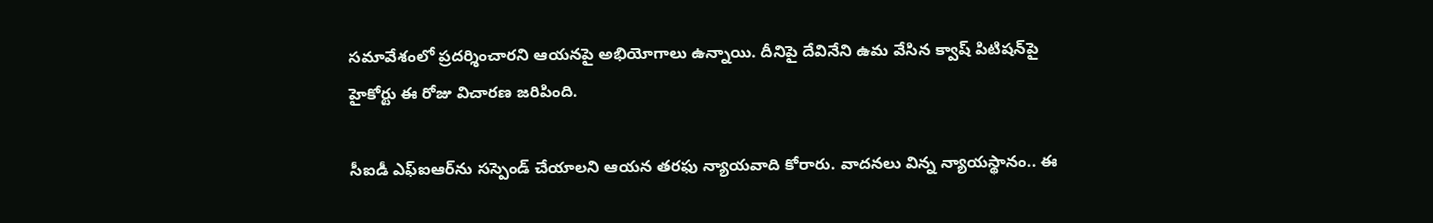సమావేశంలో ప్రదర్శించారని ఆయ‌న‌పై అభియోగాలు ఉన్నాయి. దీనిపై దేవినేని ఉమ వేసిన క్వాష్ పిటిష‌న్‌పై హైకోర్టు ఈ రోజు విచార‌ణ జరిపింది.

సీఐడీ ఎఫ్ఐఆర్‌ను స‌స్పెండ్ చేయాల‌ని ఆయ‌న త‌ర‌ఫు న్యాయ‌వాది కోరారు. వాద‌న‌లు విన్న న్యాయ‌స్థానం.. ఈ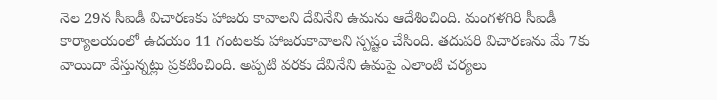నెల 29న సీఐడీ విచార‌ణ‌కు హాజ‌రు కావాల‌ని దేవినేని ఉమ‌ను ఆదేశించింది. మంగ‌ళ‌గిరి సీఐడీ కార్యాల‌యంలో ఉద‌యం 11 గంట‌ల‌కు హాజ‌రుకావాల‌ని స్పష్టం చేసింది. త‌దుప‌రి విచార‌ణ‌ను మే 7కు వాయిదా వేస్తున్న‌ట్లు ప్ర‌క‌టించింది. అప్ప‌టి వ‌ర‌కు దేవినేని ఉమపై ఎలాంటి చ‌ర్య‌లు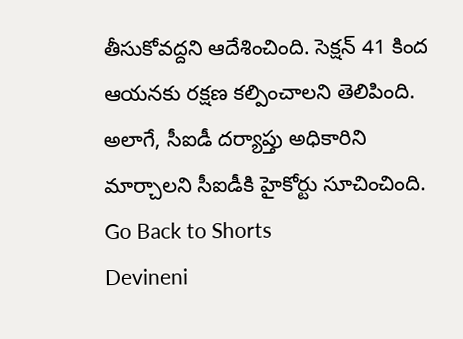తీసుకోవ‌ద్ద‌ని ఆదేశించింది. సెక్ష‌న్ 41 కింద ఆయ‌న‌కు ర‌క్ష‌ణ క‌ల్పించాల‌ని తెలిపింది. అలాగే, సీఐడీ ద‌ర్యాప్తు అధికారిని మార్చాల‌ని సీఐడీకి హైకోర్టు సూచించింది.
Go Back to Shorts
Devineni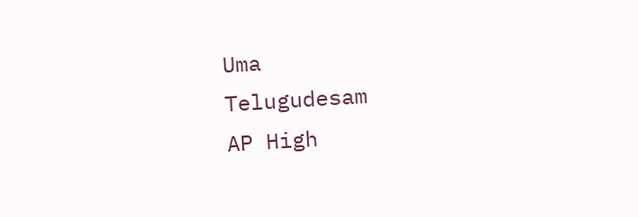Uma
Telugudesam
AP High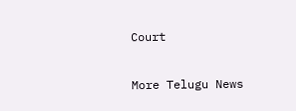Court

More Telugu News